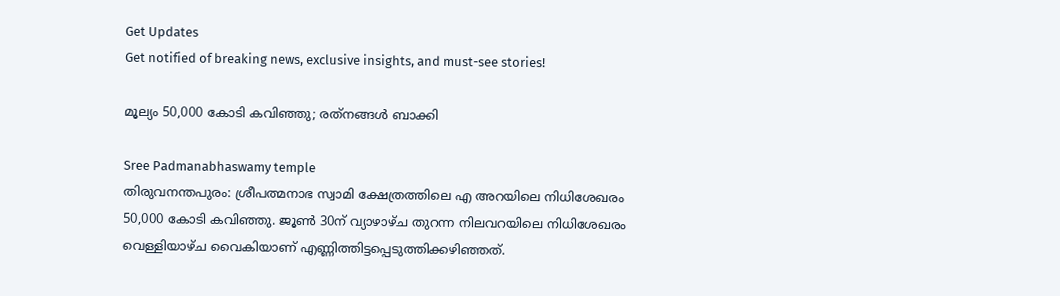Get Updates
Get notified of breaking news, exclusive insights, and must-see stories!

മൂല്യം 50,000 കോടി കവിഞ്ഞു; രത്‌നങ്ങള്‍ ബാക്കി

Sree Padmanabhaswamy temple
തിരുവനന്തപുരം: ശ്രീപത്മനാഭ സ്വാമി ക്ഷേത്രത്തിലെ എ അറയിലെ നിധിശേഖരം 50,000 കോടി കവിഞ്ഞു. ജൂണ്‍ 30ന് വ്യാഴാഴ്ച തുറന്ന നിലവറയിലെ നിധിശേഖരം വെള്ളിയാഴ്ച വൈകിയാണ് എണ്ണിത്തിട്ടപ്പെടുത്തിക്കഴിഞ്ഞത്.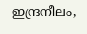ഇന്ദ്രനീലം,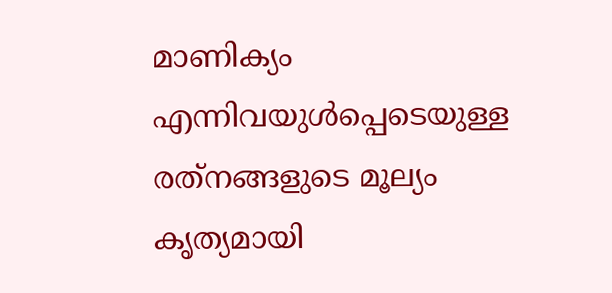മാണിക്യം എന്നിവയുള്‍പ്പെടെയുള്ള രത്‌നങ്ങളുടെ മൂല്യം കൃത്യമായി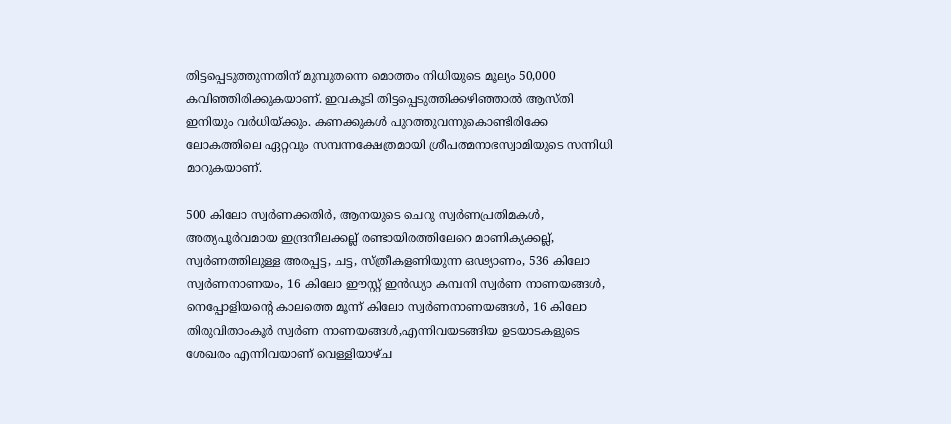തിട്ടപ്പെടുത്തുന്നതിന് മുമ്പുതന്നെ മൊത്തം നിധിയുടെ മൂല്യം 50,000 കവിഞ്ഞിരിക്കുകയാണ്. ഇവകൂടി തിട്ടപ്പെടുത്തിക്കഴിഞ്ഞാല്‍ ആസ്തി ഇനിയും വര്‍ധിയ്ക്കും. കണക്കുകള്‍ പുറത്തുവന്നുകൊണ്ടിരിക്കേ ലോകത്തിലെ ഏറ്റവും സമ്പന്നക്ഷേത്രമായി ശ്രീപത്മനാഭസ്വാമിയുടെ സന്നിധി മാറുകയാണ്.

500 കിലോ സ്വര്‍ണക്കതിര്‍, ആനയുടെ ചെറു സ്വര്‍ണപ്രതിമകള്‍, അത്യപൂര്‍വമായ ഇന്ദ്രനീലക്കല്ല് രണ്ടായിരത്തിലേറെ മാണിക്യക്കല്ല്, സ്വര്‍ണത്തിലുള്ള അരപ്പട്ട, ചട്ട, സ്ത്രീകളണിയുന്ന ഒഢ്യാണം, 536 കിലോ സ്വര്‍ണനാണയം, 16 കിലോ ഈസ്റ്റ് ഇന്‍ഡ്യാ കമ്പനി സ്വര്‍ണ നാണയങ്ങള്‍, നെപ്പോളിയന്റെ കാലത്തെ മൂന്ന് കിലോ സ്വര്‍ണനാണയങ്ങള്‍, 16 കിലോ തിരുവിതാംകൂര്‍ സ്വര്‍ണ നാണയങ്ങള്‍,എന്നിവയടങ്ങിയ ഉടയാടകളുടെ ശേഖരം എന്നിവയാണ് വെള്ളിയാഴ്ച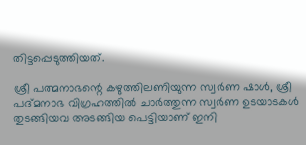തിട്ടപ്പെടുത്തിയത്.

ശ്രീ പത്മനാഭന്റെ കഴുത്തിലണിയുന്ന സ്വര്‍ണ ഷാള്‍, ശ്രീ പദ്മനാഭ വിഗ്രഹത്തില്‍ ചാര്‍ത്തുന്ന സ്വര്‍ണ ഉടയാടകള്‍ തുടങ്ങിയവ അടങ്ങിയ പെട്ടിയാണ് ഇനി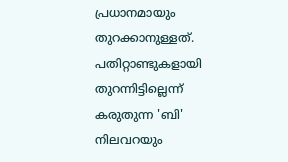പ്രധാനമായും തുറക്കാനുള്ളത്. പതിറ്റാണ്ടുകളായി തുറന്നിട്ടില്ലെന്ന് കരുതുന്ന 'ബി' നിലവറയും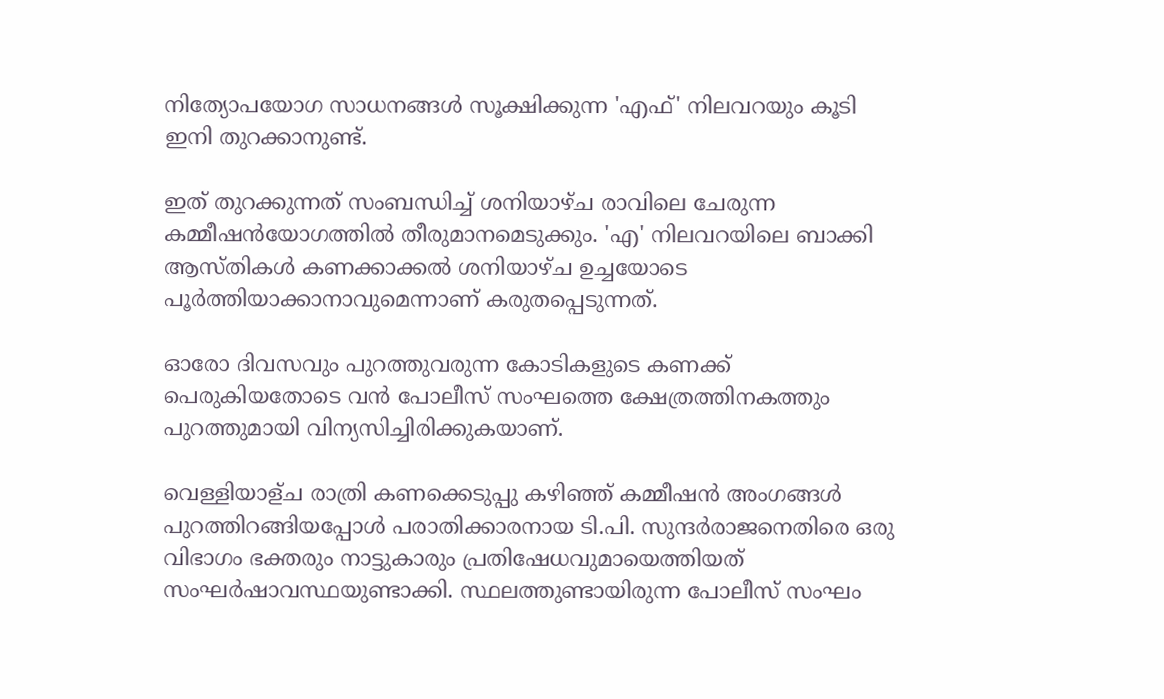നിത്യോപയോഗ സാധനങ്ങള്‍ സൂക്ഷിക്കുന്ന 'എഫ്' നിലവറയും കൂടി ഇനി തുറക്കാനുണ്ട്.

ഇത് തുറക്കുന്നത് സംബന്ധിച്ച് ശനിയാഴ്ച രാവിലെ ചേരുന്ന കമ്മീഷന്‍യോഗത്തില്‍ തീരുമാനമെടുക്കും. 'എ' നിലവറയിലെ ബാക്കി ആസ്തികള്‍ കണക്കാക്കല്‍ ശനിയാഴ്ച ഉച്ചയോടെ പൂര്‍ത്തിയാക്കാനാവുമെന്നാണ് കരുതപ്പെടുന്നത്.

ഓരോ ദിവസവും പുറത്തുവരുന്ന കോടികളുടെ കണക്ക് പെരുകിയതോടെ വന്‍ പോലീസ് സംഘത്തെ ക്ഷേത്രത്തിനകത്തും പുറത്തുമായി വിന്യസിച്ചിരിക്കുകയാണ്.

വെള്ളിയാള്ച രാത്രി കണക്കെടുപ്പു കഴിഞ്ഞ് കമ്മീഷന്‍ അംഗങ്ങള്‍ പുറത്തിറങ്ങിയപ്പോള്‍ പരാതിക്കാരനായ ടി.പി. സുന്ദര്‍രാജനെതിരെ ഒരു വിഭാഗം ഭക്തരും നാട്ടുകാരും പ്രതിഷേധവുമായെത്തിയത് സംഘര്‍ഷാവസ്ഥയുണ്ടാക്കി. സ്ഥലത്തുണ്ടായിരുന്ന പോലീസ് സംഘം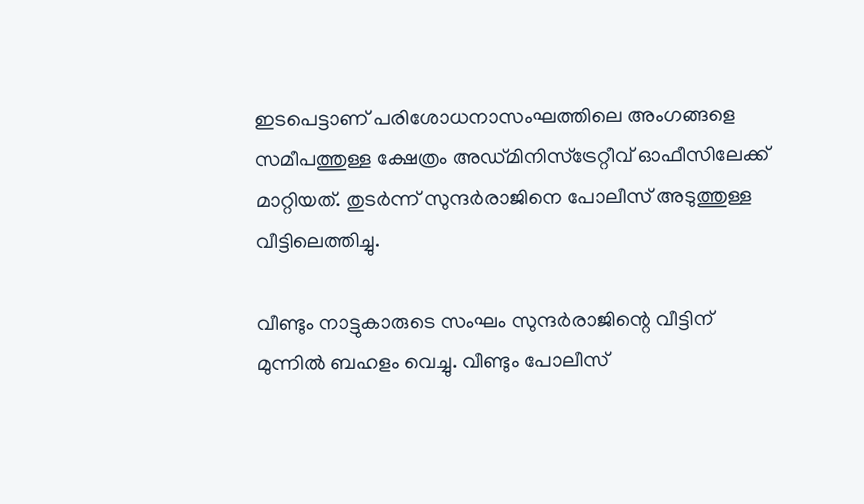ഇടപെട്ടാണ് പരിശോധനാസംഘത്തിലെ അംഗങ്ങളെ സമീപത്തുള്ള ക്ഷേത്രം അഡ്മിനിസ്‌ട്രേറ്റീവ് ഓഫീസിലേക്ക് മാറ്റിയത്. തുടര്‍ന്ന് സുന്ദര്‍രാജിനെ പോലീസ് അടുത്തുള്ള വീട്ടിലെത്തിച്ചു.

വീണ്ടും നാട്ടുകാരുടെ സംഘം സുന്ദര്‍രാജിന്റെ വീട്ടിന് മുന്നില്‍ ബഹളം വെച്ചു. വീണ്ടും പോലീസ്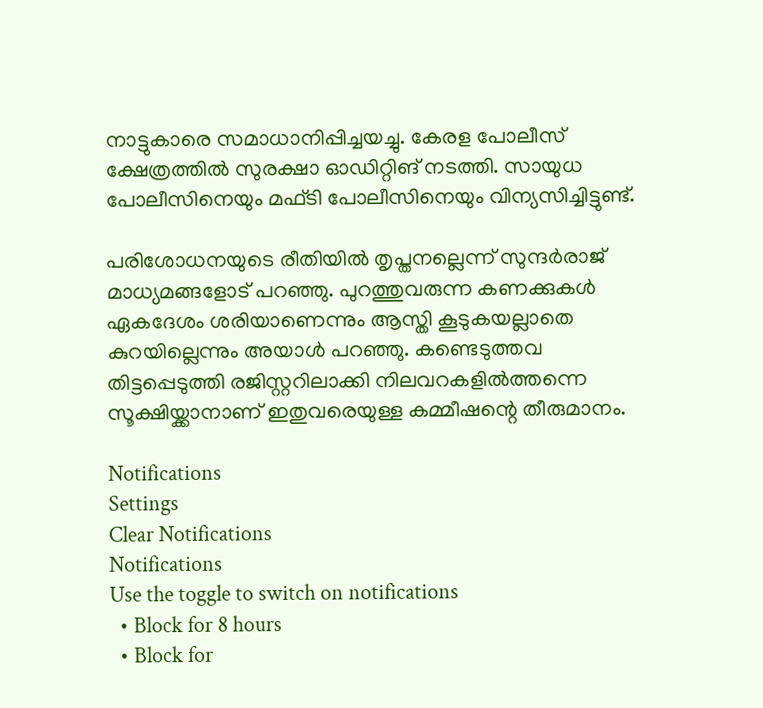നാട്ടുകാരെ സമാധാനിപ്പിച്ചയച്ചു. കേരള പോലീസ് ക്ഷേത്രത്തില്‍ സുരക്ഷാ ഓഡിറ്റിങ് നടത്തി. സായുധ പോലീസിനെയും മഫ്ടി പോലീസിനെയും വിന്യസിച്ചിട്ടുണ്ട്.

പരിശോധനയുടെ രീതിയില്‍ തൃപ്തനല്ലെന്ന് സുന്ദര്‍രാജ് മാധ്യമങ്ങളോട് പറഞ്ഞു. പുറത്തുവരുന്ന കണക്കുകള്‍ ഏകദേശം ശരിയാണെന്നും ആസ്തി കൂടുകയല്ലാതെ കുറയില്ലെന്നും അയാള്‍ പറഞ്ഞു. കണ്ടെടുത്തവ തിട്ടപ്പെടുത്തി രജിസ്റ്ററിലാക്കി നിലവറകളില്‍ത്തന്നെ സൂക്ഷിയ്ക്കാനാണ് ഇതുവരെയുള്ള കമ്മീഷന്റെ തീരുമാനം.

Notifications
Settings
Clear Notifications
Notifications
Use the toggle to switch on notifications
  • Block for 8 hours
  • Block for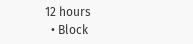12 hours
  • Block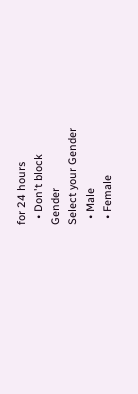for 24 hours
  • Don't block
Gender
Select your Gender
  • Male
  • Female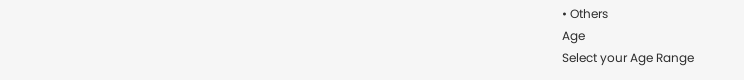• Others
Age
Select your Age Range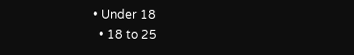• Under 18
  • 18 to 25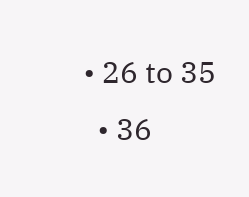• 26 to 35
  • 36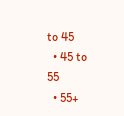to 45
  • 45 to 55
  • 55+